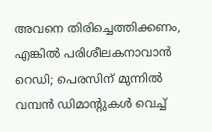അവനെ തിരിച്ചെത്തിക്കണം, എങ്കിൽ പരിശീലകനാവാൻ റെഡി; പെരസിന് മുന്നിൽ വമ്പൻ ഡിമാന്റുകൾ വെച്ച്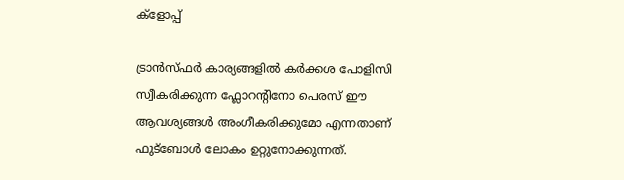ക്ളോപ്പ്

ട്രാൻസ്ഫർ കാര്യങ്ങളിൽ കർക്കശ പോളിസി സ്വീകരിക്കുന്ന ഫ്ലോറന്റിനോ പെരസ് ഈ ആവശ്യങ്ങൾ അംഗീകരിക്കുമോ എന്നതാണ് ഫുട്ബോൾ ലോകം ഉറ്റുനോക്കുന്നത്.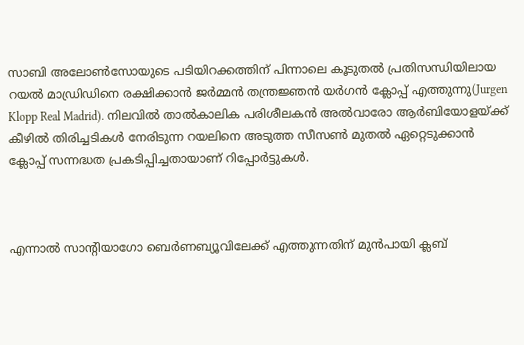സാബി അലോൺസോയുടെ പടിയിറക്കത്തിന് പിന്നാലെ കൂടുതൽ പ്രതിസന്ധിയിലായ റയൽ മാഡ്രിഡിനെ രക്ഷിക്കാൻ ജർമ്മൻ തന്ത്രജ്ഞൻ യർഗൻ ക്ലോപ്പ് എത്തുന്നു(Jurgen Klopp Real Madrid). നിലവിൽ താൽകാലിക പരിശീലകൻ അൽവാരോ ആർബിയോളയ്ക്ക് കീഴിൽ തിരിച്ചടികൾ നേരിടുന്ന റയലിനെ അടുത്ത സീസൺ മുതൽ ഏറ്റെടുക്കാൻ ക്ലോപ്പ് സന്നദ്ധത പ്രകടിപ്പിച്ചതായാണ് റിപ്പോർട്ടുകൾ.



എന്നാൽ സാന്റിയാഗോ ബെർണബ്യൂവിലേക്ക് എത്തുന്നതിന് മുൻപായി ക്ലബ്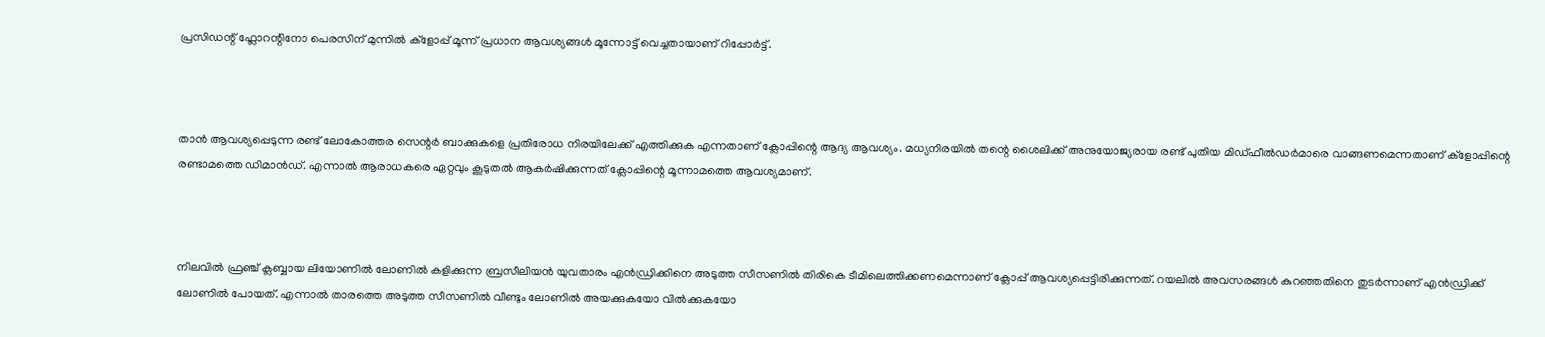പ്രസിഡന്റ് ഫ്ലോറന്റിനോ പെരസിന് മുന്നിൽ ക്ളോപ്പ് മൂന്ന് പ്രധാന ആവശ്യങ്ങൾ മൂന്നോട്ട് വെച്ചതായാണ് റിപ്പോർട്ട്.



താൻ ആവശ്യപ്പെടുന്ന രണ്ട് ലോകോത്തര സെന്റർ ബാക്കുകളെ പ്രതിരോധ നിരയിലേക്ക് എത്തിക്കുക എന്നതാണ് ക്ലോപ്പിന്റെ ആദ്യ ആവശ്യം. മധ്യനിരയിൽ തന്റെ ശൈലിക്ക് അനുയോജ്യരായ രണ്ട് പുതിയ മിഡ്ഫീൽഡർമാരെ വാങ്ങണമെന്നതാണ് ക്ളോപ്പിന്റെ രണ്ടാമത്തെ ഡിമാൻഡ്. എന്നാൽ ആരാധകരെ ഏറ്റവും കൂടുതൽ ആകർഷിക്കുന്നത് ക്ലോപ്പിന്റെ മൂന്നാമത്തെ ആവശ്യമാണ്.



നിലവിൽ ഫ്രഞ്ച് ക്ലബ്ബായ ലിയോണിൽ ലോണിൽ കളിക്കുന്ന ബ്രസീലിയൻ യുവതാരം എൻഡ്രിക്കിനെ അടുത്ത സീസണിൽ തിരികെ ടീമിലെത്തിക്കണമെന്നാണ് ക്ലോപ്പ് ആവശ്യപ്പെട്ടിരിക്കുന്നത്. റയലിൽ അവസരങ്ങൾ കുറഞ്ഞതിനെ തുടർന്നാണ് എൻഡ്രിക്ക് ലോണിൽ പോയത്. എന്നാൽ താരത്തെ അടുത്ത സീസണിൽ വീണ്ടും ലോണിൽ അയക്കുകയോ വിൽക്കുകയോ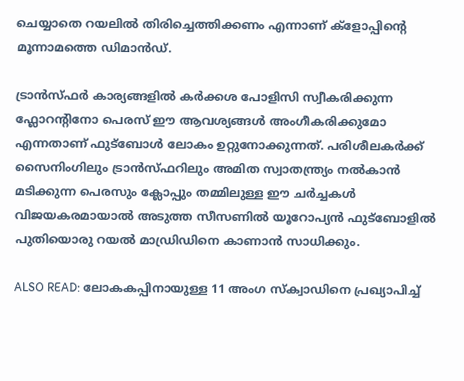ചെയ്യാതെ റയലിൽ തിരിച്ചെത്തിക്കണം എന്നാണ് ക്ളോപ്പിന്റെ മൂന്നാമത്തെ ഡിമാൻഡ്.

ട്രാൻസ്ഫർ കാര്യങ്ങളിൽ കർക്കശ പോളിസി സ്വീകരിക്കുന്ന ഫ്ലോറന്റിനോ പെരസ് ഈ ആവശ്യങ്ങൾ അംഗീകരിക്കുമോ എന്നതാണ് ഫുട്ബോൾ ലോകം ഉറ്റുനോക്കുന്നത്. പരിശീലകർക്ക് സൈനിംഗിലും ട്രാൻസ്ഫറിലും അമിത സ്വാതന്ത്ര്യം നൽകാൻ മടിക്കുന്ന പെരസും ക്ലോപ്പും തമ്മിലുള്ള ഈ ചർച്ചകൾ വിജയകരമായാൽ അടുത്ത സീസണിൽ യൂറോപ്യൻ ഫുട്ബോളിൽ പുതിയൊരു റയൽ മാഡ്രിഡിനെ കാണാൻ സാധിക്കും.

ALSO READ: ലോകകപ്പിനായുള്ള 11 അംഗ സ്‌ക്വാഡിനെ പ്രഖ്യാപിച്ച്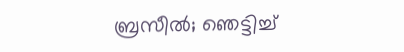ബ്രസീൽ; ഞെട്ടിച്ച്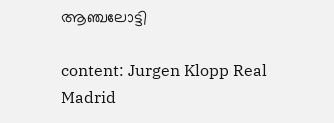ആഞ്ചലോട്ടി

content: Jurgen Klopp Real Madrid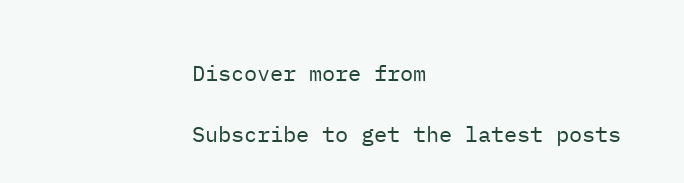Discover more from

Subscribe to get the latest posts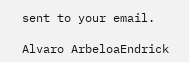sent to your email.

Alvaro ArbeloaEndrick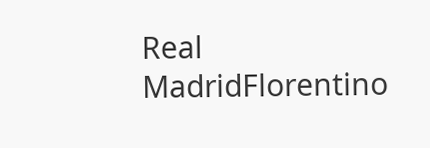Real MadridFlorentino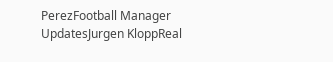PerezFootball Manager UpdatesJurgen KloppReal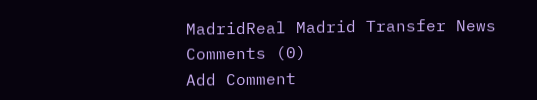MadridReal Madrid Transfer News
Comments (0)
Add Comment